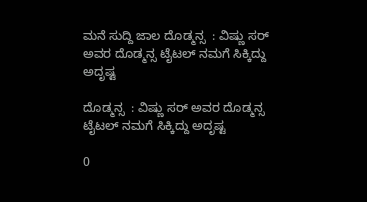ಮನೆ ಸುದ್ದಿ ಜಾಲ ದೊಡ್ಮನ್ಸ  : ವಿಷ್ಣು ಸರ್ ಅವರ ದೊಡ್ಮನ್ಸ ಟೈಟಲ್ ನಮಗೆ ಸಿಕ್ಕಿದ್ದು ಅದೃಷ್ಟ

ದೊಡ್ಮನ್ಸ  : ವಿಷ್ಣು ಸರ್ ಅವರ ದೊಡ್ಮನ್ಸ ಟೈಟಲ್ ನಮಗೆ ಸಿಕ್ಕಿದ್ದು ಅದೃಷ್ಟ

0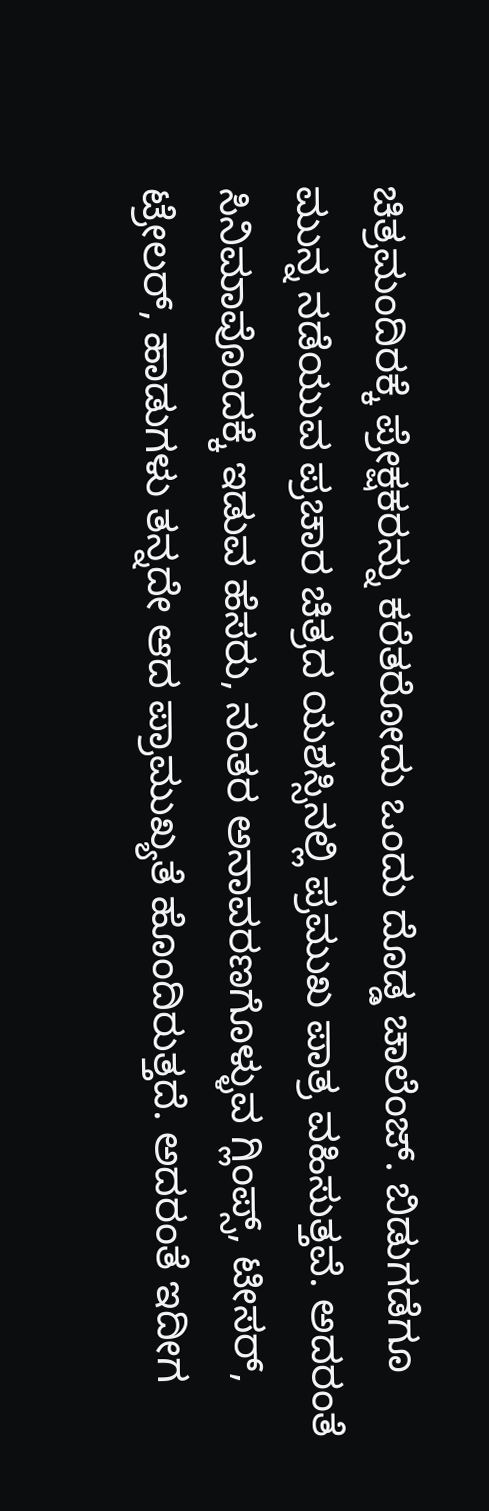ಚಿತ್ರಮಂದಿರಕ್ಕೆ ಪ್ರೇಕ್ಷಕರನ್ನು ಕರೆತರೋದು ಒಂದು ದೊಡ್ಡ ಚಾಲೆಂಜ್. ಬಿಡುಗಡೆಗೂ ಮುನ್ನ ನಡೆಯುವ ಪ್ರಚಾರ ಚಿತ್ರದ ಯಶಸ್ಸಿನಲ್ಲಿ ಪ್ರಮುಖ ಪಾತ್ರ ವಹಿಸುತ್ತವೆ. ಅದರಂತೆ ಸಿನಿಮಾವೊಂದಕ್ಕೆ ಇಡುವ ಹೆಸರು, ನಂತರ ಅನಾವರಣಗೊಳ್ಳುವ ಗ್ಲಿಂಪ್ಸ್, ಟೀಸರ್, ಟ್ರೇಲರ್, ಹಾಡುಗಳು ತನ್ನದೇ ಆದ ಪ್ರಾಮುಖ್ಯತೆ ಹೊಂದಿರುತ್ತದೆ. ಅದರಂತೆ ಇದೀಗ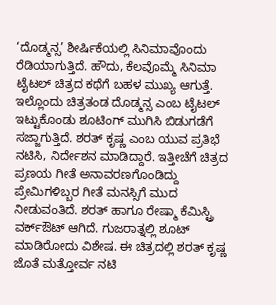‘ದೊಡ್ಮನ್ಸ’ ಶೀರ್ಷಿಕೆಯಲ್ಲಿ ಸಿನಿಮಾವೊಂದು ರೆಡಿಯಾಗುತ್ತಿದೆ. ಹೌದು, ಕೆಲವೊಮ್ಮೆ ಸಿನಿಮಾ ಟೈಟಲ್ ಚಿತ್ರದ ಕಥೆಗೆ ಬಹಳ ಮುಖ್ಯ ಆಗುತ್ತೆ. ಇಲ್ಲೊ‌ಂದು ಚಿತ್ರತಂಡ ದೊಡ್ಮನ್ಸ ಎಂಬ ಟೈಟಲ್ ಇಟ್ಟುಕೊಂಡು ಶೂಟಿಂಗ್ ಮುಗಿಸಿ ಬಿಡುಗಡೆಗೆ ಸಜ್ಜಾಗುತ್ತಿದೆ. ಶರತ್ ಕೃಷ್ಣ ಎಂಬ ಯುವ ಪ್ರತಿಭೆ ನಟಿಸಿ, ನಿರ್ದೇಶನ ಮಾಡಿದ್ದಾರೆ. ಇತ್ತೀಚೆಗೆ ಚಿತ್ರದ ಪ್ರಣಯ ಗೀತೆ ಅನಾವರಣಗೊಂಡಿದ್ದು ಪ್ರೇಮಿಗಳಿಬ್ಬರ ಗೀತೆ ಮನಸ್ಸಿಗೆ ಮುದ ನೀಡುವಂತಿದೆ. ಶರತ್ ಹಾಗೂ ರೇಷ್ಮಾ ಕೆಮಿಸ್ಟ್ರಿ ವರ್ಕ್ಔಟ್ ಆಗಿದೆ. ಗುಜರಾತ್ನಲ್ಲಿ ಶೂಟ್ ಮಾಡಿರೋದು ವಿಶೇಷ. ಈ ಚಿತ್ರದಲ್ಲಿ ಶರತ್ ಕೃಷ್ಣ ಜೊತೆ ಮತ್ತೋರ್ವ ನಟಿ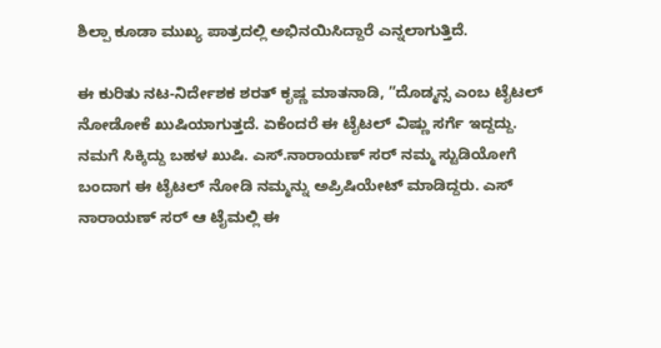ಶಿಲ್ಪಾ ಕೂಡಾ ಮುಖ್ಯ ಪಾತ್ರದಲ್ಲಿ ಅಭಿನಯಿಸಿದ್ದಾರೆ ಎನ್ನಲಾಗುತ್ತಿದೆ.

ಈ ಕುರಿತು ನಟ-ನಿರ್ದೇಶಕ ಶರತ್ ಕೃಷ್ಣ ಮಾತನಾಡಿ, ”ದೊಡ್ಮನ್ಸ ಎಂಬ ಟೈಟಲ್ ನೋಡೋಕೆ ಖುಷಿಯಾಗುತ್ತದೆ. ಏಕೆಂದರೆ ಈ ಟೈಟಲ್ ವಿಷ್ಣು ಸರ್ಗೆ ಇದ್ದದ್ದು. ನಮಗೆ ಸಿಕ್ಕಿದ್ದು ಬಹಳ ಖುಷಿ. ಎಸ್.ನಾರಾಯಣ್ ಸರ್ ನಮ್ಮ ಸ್ಟುಡಿಯೋಗೆ ಬಂದಾಗ ಈ ಟೈಟಲ್ ನೋಡಿ ನಮ್ಮನ್ನು ಅಪ್ರಿಷಿಯೇಟ್ ಮಾಡಿದ್ದರು. ಎಸ್ ನಾರಾಯಣ್ ಸರ್ ಆ ಟೈಮಲ್ಲಿ ಈ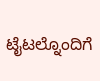ಟೈಟಲ್ನೊಂದಿಗೆ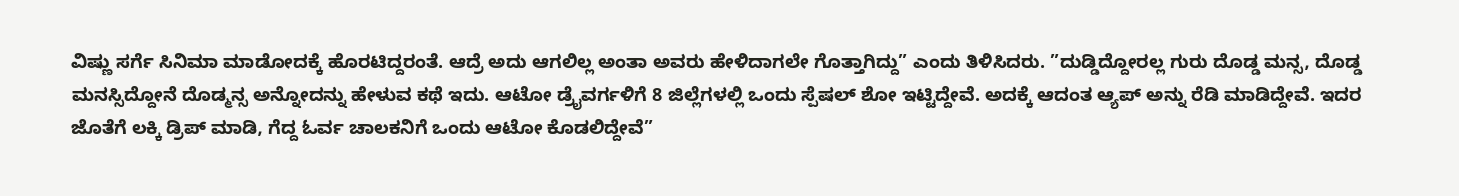ವಿಷ್ಣು ಸರ್ಗೆ ಸಿನಿಮಾ ಮಾಡೋದಕ್ಕೆ ಹೊರಟಿದ್ದರಂತೆ. ಆದ್ರೆ ಅದು ಆಗಲಿಲ್ಲ ಅಂತಾ ಅವರು ಹೇಳಿದಾಗಲೇ ಗೊತ್ತಾಗಿದ್ದು” ಎಂದು ತಿಳಿಸಿದರು. ”ದುಡ್ಡಿದ್ದೋರಲ್ಲ ಗುರು ದೊಡ್ಡ ಮನ್ಸ, ದೊಡ್ಡ ಮನಸ್ಸಿದ್ದೋನೆ ದೊಡ್ಮನ್ಸ ಅನ್ನೋದನ್ನು ಹೇಳುವ ಕಥೆ ಇದು. ಆಟೋ ಡ್ರೈವರ್ಗಳಿಗೆ 8 ಜಿಲ್ಲೆಗಳಲ್ಲಿ ಒಂದು ಸ್ಪೆಷಲ್ ಶೋ ಇಟ್ಟಿದ್ದೇವೆ. ಅದಕ್ಕೆ ಆದಂತ ಆ್ಯಪ್ ಅನ್ನು ರೆಡಿ ಮಾಡಿದ್ದೇವೆ. ಇದರ ಜೊತೆಗೆ ಲಕ್ಕಿ ಡ್ರಿಪ್ ಮಾಡಿ, ಗೆದ್ದ ಓರ್ವ ಚಾಲಕನಿಗೆ ಒಂದು ಆಟೋ ಕೊಡಲಿದ್ದೇವೆ”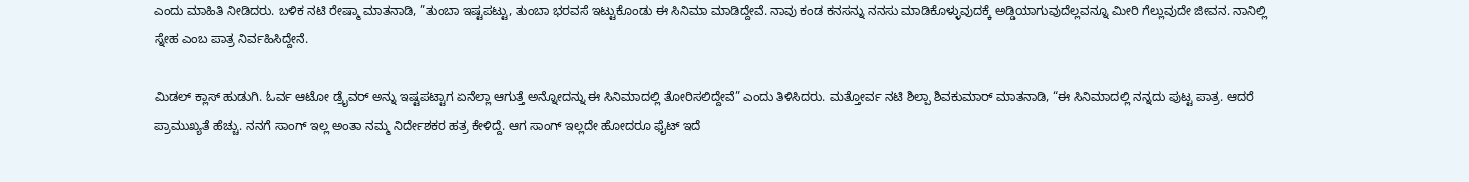ಎಂದು ಮಾಹಿತಿ ನೀಡಿದರು. ಬಳಿಕ ನಟಿ ರೇಷ್ಮಾ ಮಾತನಾಡಿ, ”ತುಂಬಾ ಇಷ್ಟಪಟ್ಟು, ತುಂಬಾ ಭರವಸೆ ಇಟ್ಟುಕೊಂಡು ಈ ಸಿನಿಮಾ ಮಾಡಿದ್ದೇವೆ. ನಾವು ಕಂಡ ಕನಸನ್ನು ನನಸು ಮಾಡಿಕೊಳ್ಳುವುದಕ್ಕೆ ಅಡ್ಡಿಯಾಗುವುದೆಲ್ಲವನ್ನೂ ಮೀರಿ ಗೆಲ್ಲುವುದೇ ಜೀವನ. ನಾನಿಲ್ಲಿ ಸ್ನೇಹ ಎಂಬ ಪಾತ್ರ ನಿರ್ವಹಿಸಿದ್ದೇನೆ.

ಮಿಡಲ್ ಕ್ಲಾಸ್ ಹುಡುಗಿ. ಓರ್ವ ಆಟೋ ಡ್ರೈವರ್ ಅನ್ನು ಇಷ್ಟಪಟ್ಟಾಗ ಏನೆಲ್ಲಾ ಆಗುತ್ತೆ ಅನ್ನೋದನ್ನು ಈ ಸಿನಿಮಾದಲ್ಲಿ ತೋರಿಸಲಿದ್ದೇವೆ” ಎಂದು ತಿಳಿಸಿದರು. ಮತ್ತೋರ್ವ ನಟಿ ಶಿಲ್ಪಾ ಶಿವಕುಮಾರ್ ಮಾತನಾಡಿ, “ಈ ಸಿನಿಮಾದಲ್ಲಿ ನನ್ನದು ಪುಟ್ಟ ಪಾತ್ರ. ಆದರೆ ಪ್ರಾಮುಖ್ಯತೆ ಹೆಚ್ಚು. ನನಗೆ ಸಾಂಗ್ ಇಲ್ಲ ಅಂತಾ ನಮ್ಮ ನಿರ್ದೇಶಕರ ಹತ್ರ ಕೇಳಿದ್ದೆ. ಆಗ ಸಾಂಗ್ ಇಲ್ಲದೇ ಹೋದರೂ ಫೈಟ್ ಇದೆ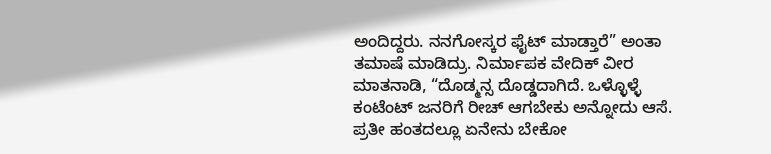ಅಂದಿದ್ದರು. ನನಗೋಸ್ಕರ ಫೈಟ್ ಮಾಡ್ತಾರೆ” ಅಂತಾ ತಮಾಷೆ ಮಾಡಿದ್ರು. ನಿರ್ಮಾಪಕ ವೇದಿಕ್ ವೀರ ಮಾತನಾಡಿ, “ದೊಡ್ಮನ್ಸ ದೊಡ್ಡದಾಗಿದೆ. ಒಳ್ಳೊಳ್ಳೆ ಕಂಟೆಂಟ್ ಜನರಿಗೆ ರೀಚ್ ಆಗಬೇಕು ಅನ್ನೋದು ಆಸೆ. ಪ್ರತೀ ಹಂತದಲ್ಲೂ ಏನೇನು ಬೇಕೋ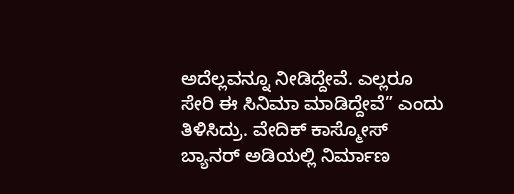ಅದೆಲ್ಲವನ್ನೂ ನೀಡಿದ್ದೇವೆ. ಎಲ್ಲರೂ ಸೇರಿ ಈ ಸಿನಿಮಾ ಮಾಡಿದ್ದೇವೆ” ಎಂದು ತಿಳಿಸಿದ್ರು. ವೇದಿಕ್ ಕಾಸ್ಮೋಸ್ ಬ್ಯಾನರ್ ಅಡಿಯಲ್ಲಿ ನಿರ್ಮಾಣ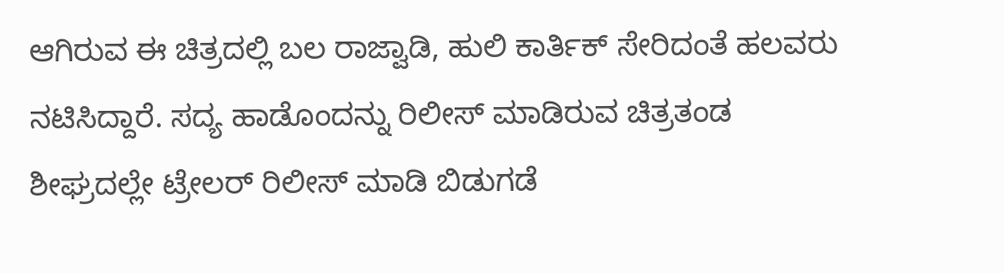ಆಗಿರುವ ಈ ಚಿತ್ರದಲ್ಲಿ ಬಲ ರಾಜ್ವಾಡಿ, ಹುಲಿ ಕಾರ್ತಿಕ್ ಸೇರಿದಂತೆ ಹಲವರು ನಟಿಸಿದ್ದಾರೆ. ಸದ್ಯ ಹಾಡೊಂದನ್ನು ರಿಲೀಸ್ ಮಾಡಿರುವ ಚಿತ್ರತಂಡ ಶೀಘ್ರದಲ್ಲೇ ಟ್ರೇಲರ್ ರಿಲೀಸ್ ಮಾಡಿ ಬಿಡುಗಡೆ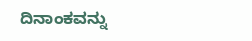ದಿನಾಂಕವನ್ನು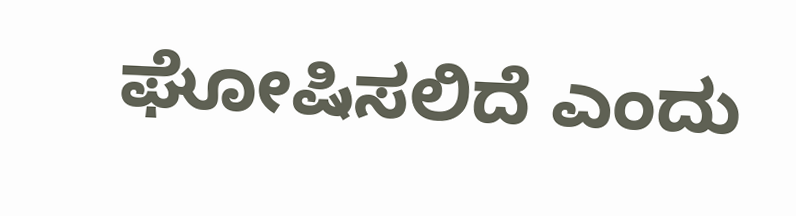ಘೋಷಿಸಲಿದೆ ಎಂದು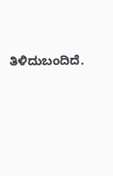ತಿಳಿದುಬಂದಿದೆ.